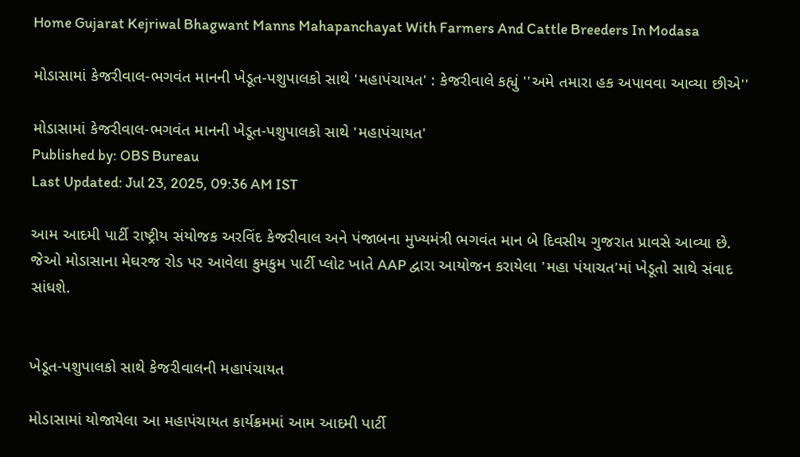Home Gujarat Kejriwal Bhagwant Manns Mahapanchayat With Farmers And Cattle Breeders In Modasa

મોડાસામાં કેજરીવાલ-ભગવંત માનની ખેડૂત-પશુપાલકો સાથે 'મહાપંચાયત' : કેજરીવાલે કહ્યું ''અમે તમારા હક અપાવવા આવ્યા છીએ''

મોડાસામાં કેજરીવાલ-ભગવંત માનની ખેડૂત-પશુપાલકો સાથે 'મહાપંચાયત'
Published by: OBS Bureau
Last Updated: Jul 23, 2025, 09:36 AM IST

આમ આદમી પાર્ટી રાષ્ટ્રીય સંયોજક અરવિંદ કેજરીવાલ અને પંજાબના મુખ્યમંત્રી ભગવંત માન બે દિવસીય ગુજરાત પ્રાવસે આવ્યા છે. જેઓ મોડાસાના મેઘરજ રોડ પર આવેલા કુમકુમ પાર્ટી પ્લોટ ખાતે AAP દ્વારા આયોજન કરાયેલા 'મહા પંયાચત'માં ખેડૂતો સાથે સંવાદ સાંધશે.


ખેડૂત-પશુપાલકો સાથે કેજરીવાલની મહાપંચાયત

મોડાસામાં યોજાયેલા આ મહાપંચાયત કાર્યક્રમમાં આમ આદમી પાર્ટી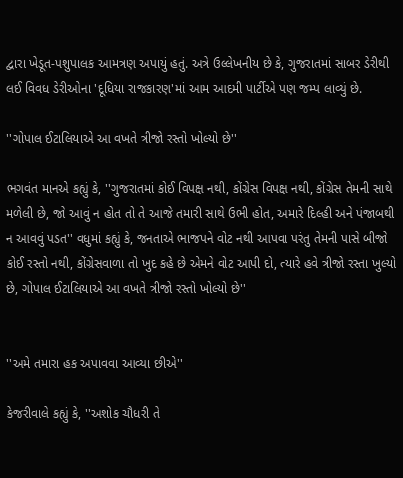દ્વારા ખેડૂત-પશુપાલક આમત્રણ અપાયું હતું. અત્રે ઉલ્લેખનીય છે કે, ગુજરાતમાં સાબર ડેરીથી લઈ વિવધ ડેરીઓના 'દૂધિયા રાજકારણ'માં આમ આદમી પાર્ટીએ પણ જમ્પ લાવ્યું છે.

''ગોપાલ ઈટાલિયાએ આ વખતે ત્રીજો રસ્તો ખોલ્યો છે''

ભગવંત માનએ કહ્યું કે, ''ગુજરાતમાં કોઈ વિપક્ષ નથી, કોંગ્રેસ વિપક્ષ નથી, કોંગ્રેસ તેમની સાથે મળેલી છે, જો આવું ન હોત તો તે આજે તમારી સાથે ઉભી હોત, અમારે દિલ્હી અને પંજાબથી ન આવવું પડત'' વધુમાં કહ્યું કે, જનતાએ ભાજપને વોટ નથી આપવા પરંતુ તેમની પાસે બીજો કોઈ રસ્તો નથી, કોંગ્રેસવાળા તો ખુદ કહે છે એમને વોટ આપી દો, ત્યારે હવે ત્રીજો રસ્તા ખુલ્યો છે, ગોપાલ ઈટાલિયાએ આ વખતે ત્રીજો રસ્તો ખોલ્યો છે''


''અમે તમારા હક અપાવવા આવ્યા છીએ''

કેજરીવાલે કહ્યું કે, ''અશોક ચૌધરી તે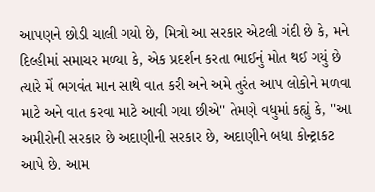આપણને છોડી ચાલી ગયો છે, મિત્રો આ સરકાર એટલી ગંદી છે કે, મને દિલ્હીમાં સમાચર મળ્યા કે, એક પ્રદર્શન કરતા ભાઈનું મોત થઈ ગયું છે ત્યારે મેં ભગવંત માન સાથે વાત કરી અને અમે તુરંત આપ લોકોને મળવા માટે અને વાત કરવા માટે આવી ગયા છીએ'' તેમણે વધુમાં કહ્યું કે, ''આ અમીરોની સરકાર છે અદાણીની સરકાર છે, અદાણીને બધા કોન્ટ્રાકટ આપે છે. આમ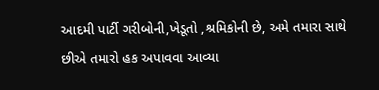આદમી પાર્ટી ગરીબોની,ખેડૂતો ,શ્રમિકોની છે, અમે તમારા સાથે છીએ તમારો હક અપાવવા આવ્યા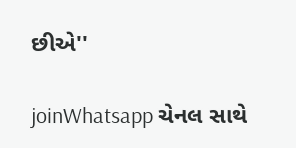છીએ''

joinWhatsapp ચેનલ સાથે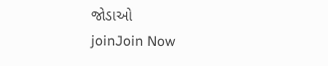જોડાઓ
joinJoin Now